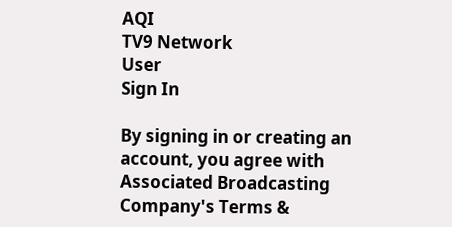AQI
TV9 Network
User
Sign In

By signing in or creating an account, you agree with Associated Broadcasting Company's Terms &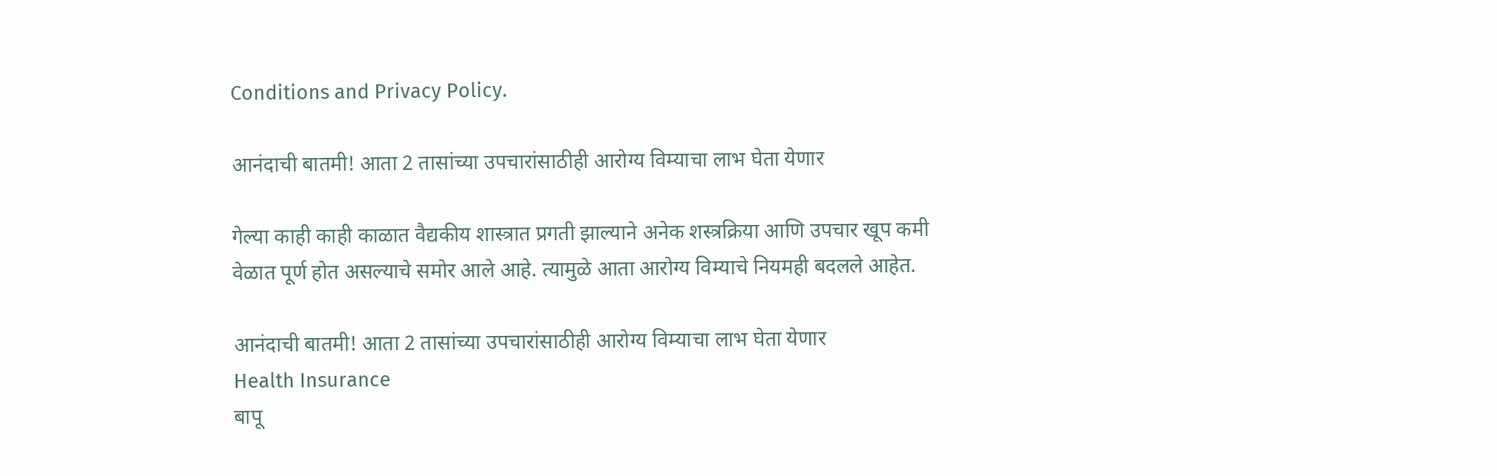Conditions and Privacy Policy.

आनंदाची बातमी! आता 2 तासांच्या उपचारांसाठीही आरोग्य विम्याचा लाभ घेता येणार

गेल्या काही काही काळात वैद्यकीय शास्त्रात प्रगती झाल्याने अनेक शस्त्रक्रिया आणि उपचार खूप कमी वेळात पूर्ण होत असल्याचे समोर आले आहे. त्यामुळे आता आरोग्य विम्याचे नियमही बदलले आहेत.

आनंदाची बातमी! आता 2 तासांच्या उपचारांसाठीही आरोग्य विम्याचा लाभ घेता येणार
Health Insurance
बापू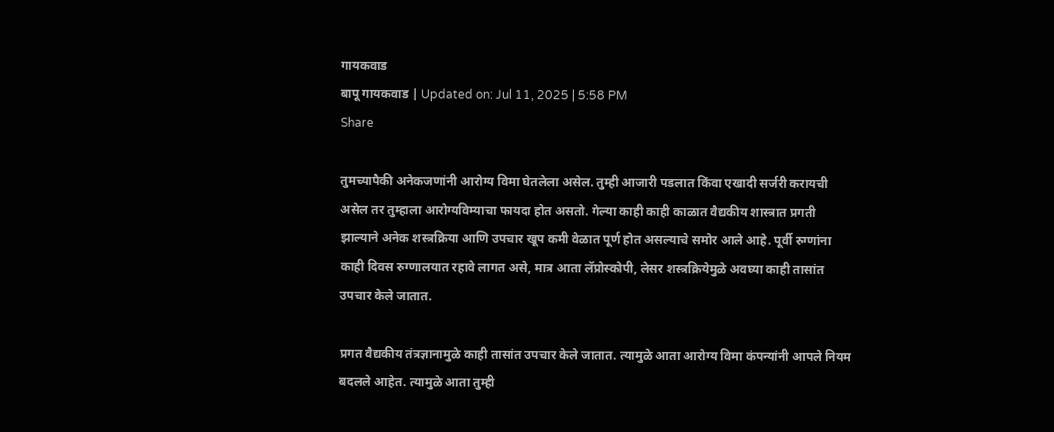गायकवाड
बापू गायकवाड | Updated on: Jul 11, 2025 | 5:58 PM
Share

तुमच्यापैकी अनेकजणांनी आरोग्य विमा घेतलेला असेल. तुम्ही आजारी पडलात किंवा एखादी सर्जरी करायची असेल तर तुम्हाला आरोग्यविम्याचा फायदा होत असतो. गेल्या काही काही काळात वैद्यकीय शास्त्रात प्रगती झाल्याने अनेक शस्त्रक्रिया आणि उपचार खूप कमी वेळात पूर्ण होत असल्याचे समोर आले आहे. पूर्वी रुग्णांना काही दिवस रुग्णालयात रहावे लागत असे, मात्र आता लॅप्रोस्कोपी, लेसर शस्त्रक्रियेमुळे अवघ्या काही तासांत उपचार केले जातात.

प्रगत वैद्यकीय तंत्रज्ञानामुळे काही तासांत उपचार केले जातात. त्यामुळे आता आरोग्य विमा कंपन्यांनी आपले नियम बदलले आहेत. त्यामुळे आता तुम्ही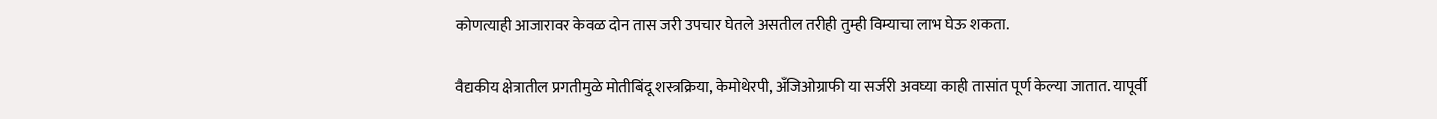कोणत्याही आजारावर केवळ दोन तास जरी उपचार घेतले असतील तरीही तुम्ही विम्याचा लाभ घेऊ शकता.

वैद्यकीय क्षेत्रातील प्रगतीमुळे मोतीबिंदू शस्त्रक्रिया, केमोथेरपी, अँजिओग्राफी या सर्जरी अवघ्या काही तासांत पूर्ण केल्या जातात. यापूर्वी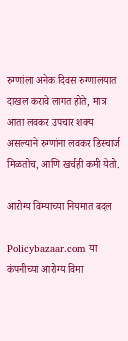रुग्णांला अनेक दिवस रुग्णालयात दाखल करावे लागत होते, मात्र आता लवकर उपचार शक्य असल्याने रुग्णांना लवकर डिस्चार्ज मिळतोच, आणि खर्चही कमी येतो.

आरोग्य विम्याच्या नियमात बदल

Policybazaar.com या कंपनीच्या आरोग्य विमा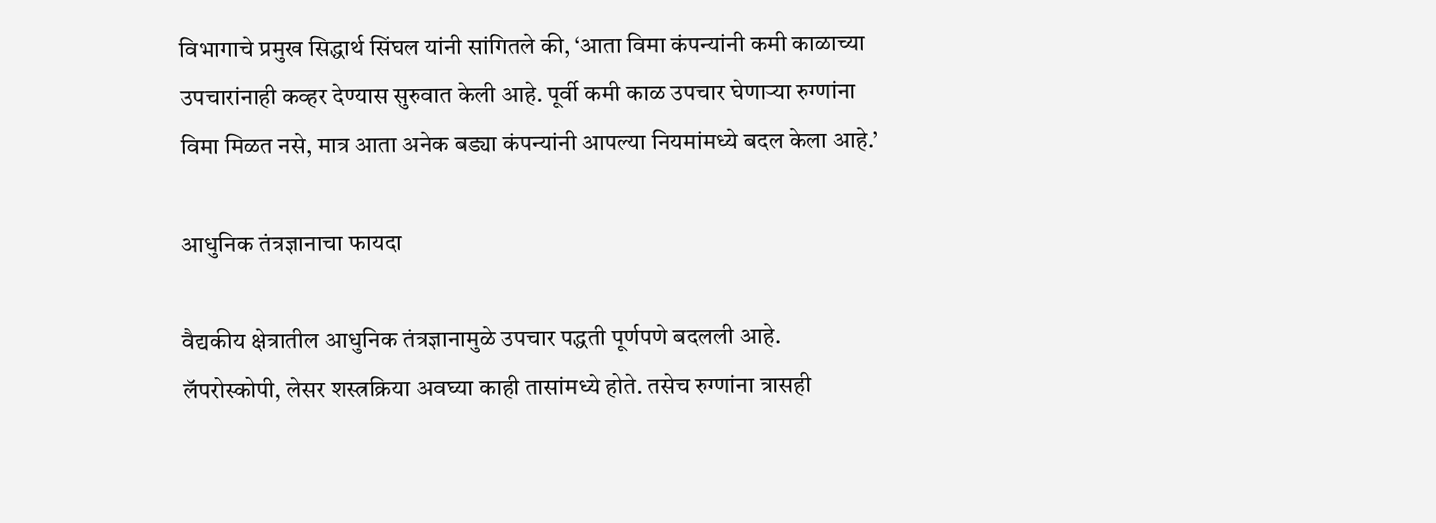विभागाचे प्रमुख सिद्धार्थ सिंघल यांनी सांगितले की, ‘आता विमा कंपन्यांनी कमी काळाच्या उपचारांनाही कव्हर देण्यास सुरुवात केली आहे. पूर्वी कमी काळ उपचार घेणाऱ्या रुग्णांना विमा मिळत नसे, मात्र आता अनेक बड्या कंपन्यांनी आपल्या नियमांमध्ये बदल केला आहे.’

आधुनिक तंत्रज्ञानाचा फायदा

वैद्यकीय क्षेत्रातील आधुनिक तंत्रज्ञानामुळे उपचार पद्धती पूर्णपणे बदलली आहे. लॅपरोस्कोपी, लेसर शस्त्रक्रिया अवघ्या काही तासांमध्ये होते. तसेच रुग्णांना त्रासही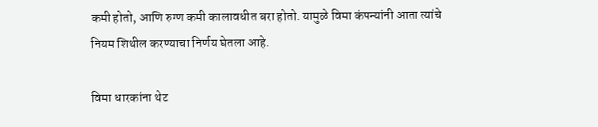कमी होतो, आणि रुग्ण कमी कालावधीत बरा होतो. यामुळे विमा कंपन्यांनी आता त्यांचे नियम शिथील करण्याचा निर्णय घेतला आहे.

विमा धारकांना थेट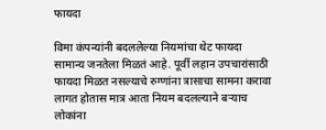फायदा

विमा कंपन्यांनी बदललेल्या नियमांचा थेट फायदा सामान्य जनतेला मिळतं आहे. पूर्वी लहान उपचारांसाठी फायदा मिळत नसल्याचे रुग्णांना त्रासाचा सामना करावा लागत होतास मात्र आता नियम बदलल्याने बऱ्याच लोकांना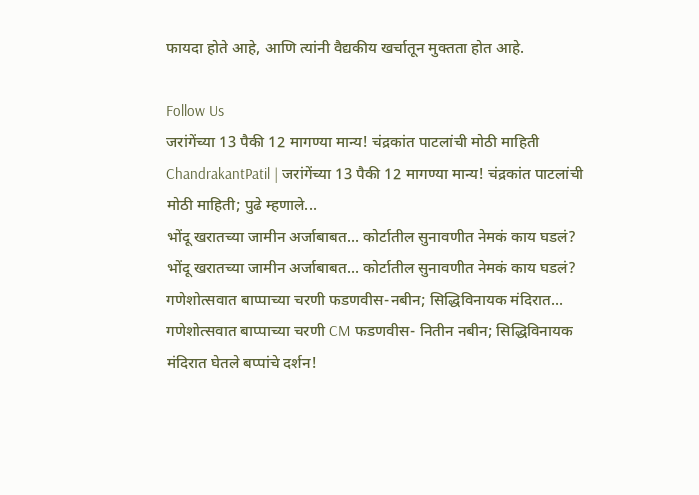फायदा होते आहे, आणि त्यांनी वैद्यकीय खर्चातून मुक्तता होत आहे.

Follow Us
जरांगेंच्या 13 पैकी 12 मागण्या मान्य! चंद्रकांत पाटलांची मोठी माहिती
ChandrakantPatil | जरांगेंच्या 13 पैकी 12 मागण्या मान्य! चंद्रकांत पाटलांची मोठी माहिती; पुढे म्हणाले...
भोंदू खरातच्या जामीन अर्जाबाबत... कोर्टातील सुनावणीत नेमकं काय घडलं?
भोंदू खरातच्या जामीन अर्जाबाबत... कोर्टातील सुनावणीत नेमकं काय घडलं?
गणेशोत्सवात बाप्पाच्या चरणी फडणवीस-नबीन; सिद्धिविनायक मंदिरात...
गणेशोत्सवात बाप्पाच्या चरणी CM फडणवीस- नितीन नबीन; सिद्धिविनायक मंदिरात घेतले बप्पांचे दर्शन!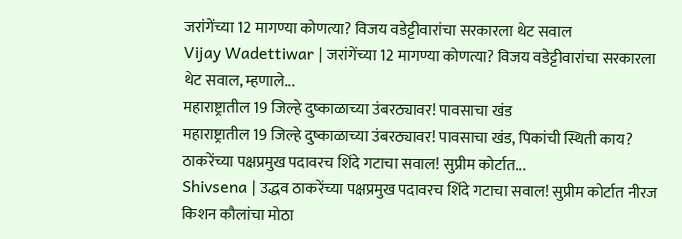जरांगेंच्या 12 मागण्या कोणत्या? विजय वडेट्टीवारांचा सरकारला थेट सवाल
Vijay Wadettiwar | जरांगेंच्या 12 मागण्या कोणत्या? विजय वडेट्टीवारांचा सरकारला थेट सवाल, म्हणाले...
महाराष्ट्रातील 19 जिल्हे दुष्काळाच्या उंबरठ्यावर! पावसाचा खंड
महाराष्ट्रातील 19 जिल्हे दुष्काळाच्या उंबरठ्यावर! पावसाचा खंड, पिकांची स्थिती काय?
ठाकरेंच्या पक्षप्रमुख पदावरच शिंदे गटाचा सवाल! सुप्रीम कोर्टात...
Shivsena | उद्धव ठाकरेंच्या पक्षप्रमुख पदावरच शिंदे गटाचा सवाल! सुप्रीम कोर्टात नीरज किशन कौलांचा मोठा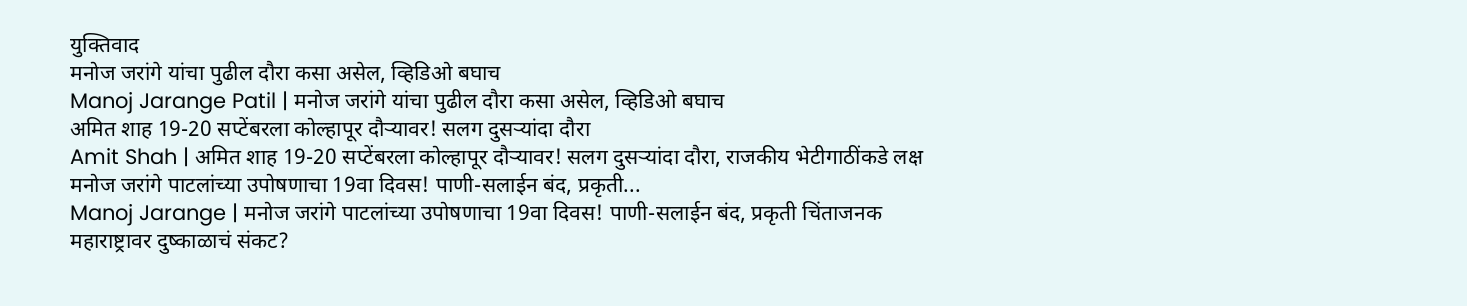युक्तिवाद
मनोज जरांगे यांचा पुढील दौरा कसा असेल, व्हिडिओ बघाच
Manoj Jarange Patil | मनोज जरांगे यांचा पुढील दौरा कसा असेल, व्हिडिओ बघाच
अमित शाह 19-20 सप्टेंबरला कोल्हापूर दौऱ्यावर! सलग दुसऱ्यांदा दौरा
Amit Shah | अमित शाह 19-20 सप्टेंबरला कोल्हापूर दौऱ्यावर! सलग दुसऱ्यांदा दौरा, राजकीय भेटीगाठींकडे लक्ष
मनोज जरांगे पाटलांच्या उपोषणाचा 19वा दिवस! पाणी-सलाईन बंद, प्रकृती...
Manoj Jarange | मनोज जरांगे पाटलांच्या उपोषणाचा 19वा दिवस! पाणी-सलाईन बंद, प्रकृती चिंताजनक
महाराष्ट्रावर दुष्काळाचं संकट?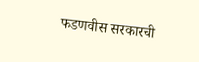फडणवीस सरकारची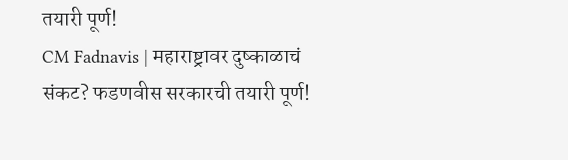तयारी पूर्ण!
CM Fadnavis | महाराष्ट्रावर दुष्काळाचं संकट? फडणवीस सरकारची तयारी पूर्ण!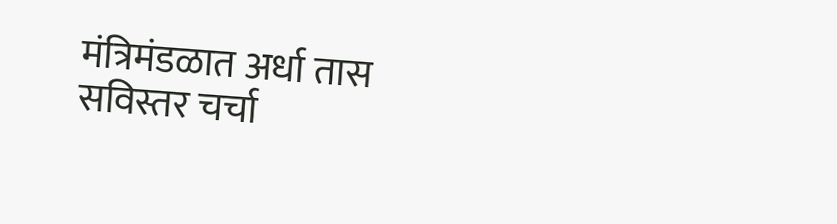मंत्रिमंडळात अर्धा तास सविस्तर चर्चा